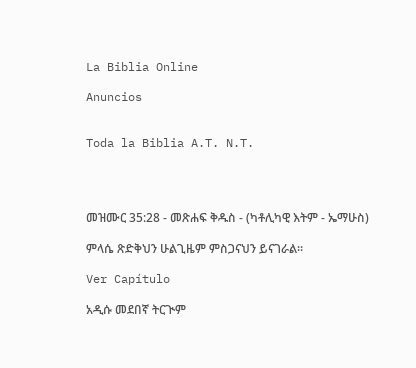La Biblia Online

Anuncios


Toda la Biblia A.T. N.T.




መዝሙር 35:28 - መጽሐፍ ቅዱስ - (ካቶሊካዊ እትም - ኤማሁስ)

ምላሴ ጽድቅህን ሁልጊዜም ምስጋናህን ይናገራል።

Ver Capítulo

አዲሱ መደበኛ ትርጒም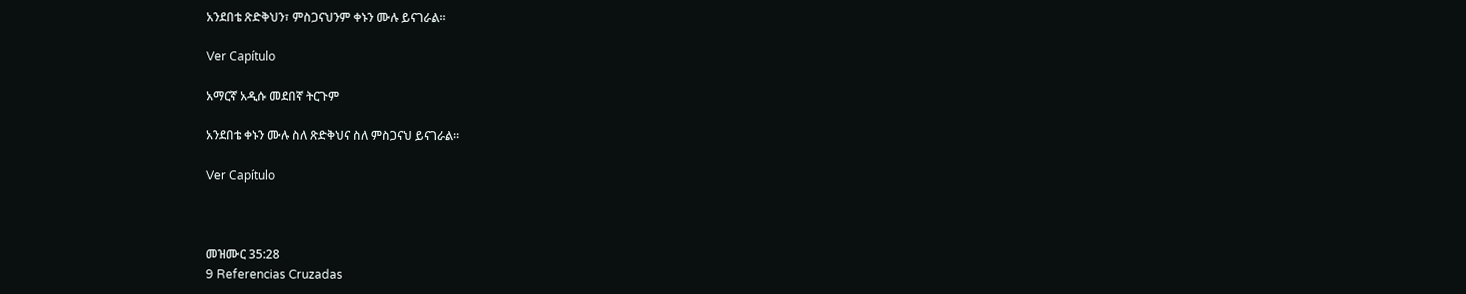አንደበቴ ጽድቅህን፣ ምስጋናህንም ቀኑን ሙሉ ይናገራል።

Ver Capítulo

አማርኛ አዲሱ መደበኛ ትርጉም

አንደበቴ ቀኑን ሙሉ ስለ ጽድቅህና ስለ ምስጋናህ ይናገራል።

Ver Capítulo



መዝሙር 35:28
9 Referencias Cruzadas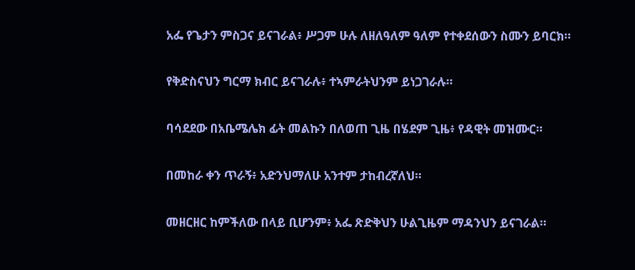አፌ የጌታን ምስጋና ይናገራል፥ ሥጋም ሁሉ ለዘለዓለም ዓለም የተቀደሰውን ስሙን ይባርክ።


የቅድስናህን ግርማ ክብር ይናገራሉ፥ ተኣምራትህንም ይነጋገራሉ።


ባሳደደው በአቤሜሌክ ፊት መልኩን በለወጠ ጊዜ በሄደም ጊዜ፥ የዳዊት መዝሙር።


በመከራ ቀን ጥራኝ፥ አድንህማለሁ አንተም ታከብረኛለህ።


መዘርዘር ከምችለው በላይ ቢሆንም፥ አፌ ጽድቅህን ሁልጊዜም ማዳንህን ይናገራል።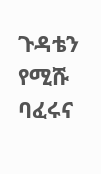ጉዳቴን የሚሹ ባፈሩና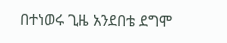በተነወሩ ጊዜ አንደበቴ ደግሞ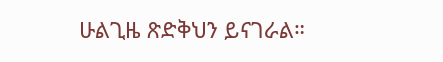ሁልጊዜ ጽድቅህን ይናገራል።